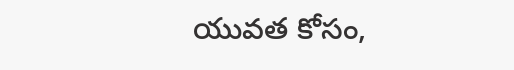యువత కోసం,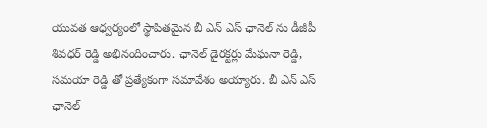యువత ఆధ్వర్యంలో స్థాపితమైన బీ ఎన్ ఎస్ ఛానెల్ ను డీజీపీ శివధర్ రెడ్డి అభినందించారు. ఛానెల్ డైరక్టర్లు మేఘనా రెడ్డి, సమయా రెడ్డి తో ప్రత్యేకంగా సమావేశం అయ్యారు. బీ ఎన్ ఎస్ ఛానెల్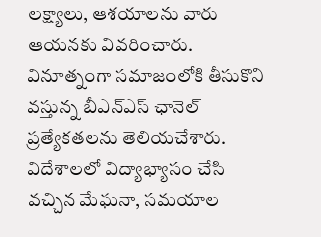లక్ష్యాలు, ఆశయాలను వారు ఆయనకు వివరించారు. వినూత్నంగా సమాజంలోకి తీసుకొని వస్తున్న బీఎన్ఎస్ ఛానెల్ ప్రత్యేకతలను తెలియచేశారు.
విదేశాలలో విద్యాభ్యాసం చేసి వచ్చిన మేఘనా, సమయాల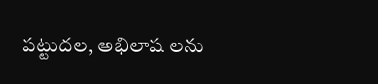పట్టుదల, అభిలాష లను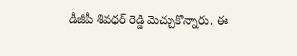డీజీపీ శివధర్ రెడ్డి మెచ్చుకొన్నారు. ఈ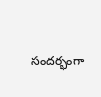సందర్భంగా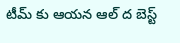టీమ్ కు ఆయన ఆల్ ద బెస్ట్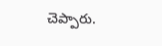చెప్పారు.